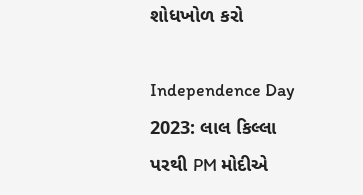શોધખોળ કરો

Independence Day 2023: લાલ કિલ્લા પરથી PM મોદીએ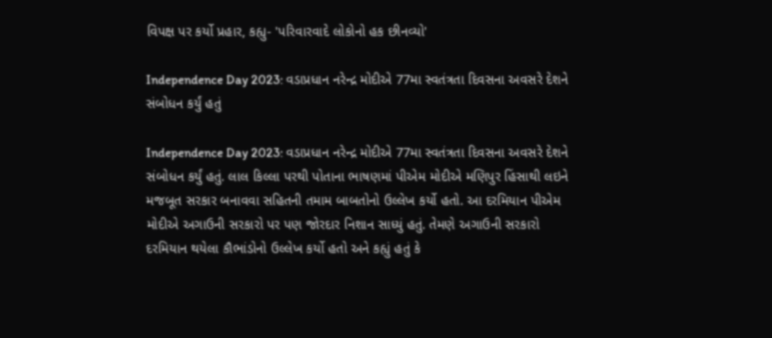વિપક્ષ પર કર્યો પ્રહાર, કહ્યુ- 'પરિવારવાદે લોકોનો હક છીનવ્યો'

Independence Day 2023: વડાપ્રધાન નરેન્દ્ર મોદીએ 77મા સ્વતંત્રતા દિવસના અવસરે દેશને સંબોધન કર્યું હતું

Independence Day 2023: વડાપ્રધાન નરેન્દ્ર મોદીએ 77મા સ્વતંત્રતા દિવસના અવસરે દેશને સંબોધન કર્યું હતું. લાલ કિલ્લા પરથી પોતાના ભાષણમાં પીએમ મોદીએ મણિપુર હિંસાથી લઇને મજબૂત સરકાર બનાવવા સહિતની તમામ બાબતોનો ઉલ્લેખ કર્યો હતો. આ દરમિયાન પીએમ મોદીએ અગાઉની સરકારો પર પણ જોરદાર નિશાન સાધ્યું હતું. તેમણે અગાઉની સરકારો દરમિયાન થયેલા કૌભાંડોનો ઉલ્લેખ કર્યો હતો અને કહ્યું હતું કે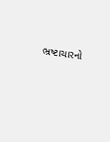ભ્રષ્ટાચારનો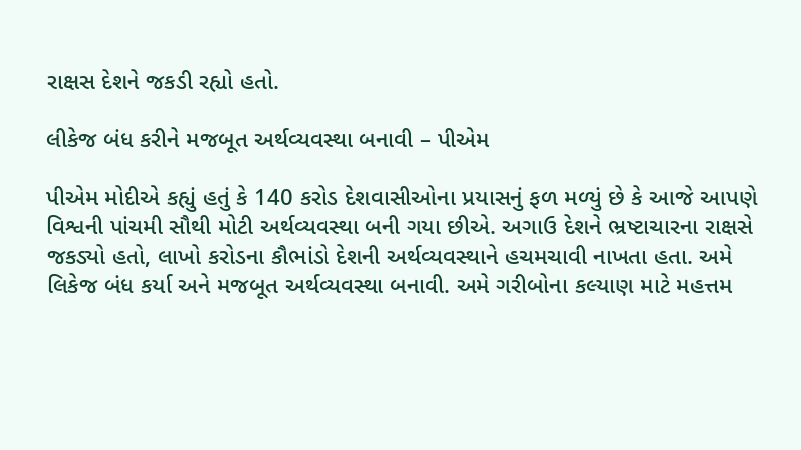રાક્ષસ દેશને જકડી રહ્યો હતો.

લીકેજ બંધ કરીને મજબૂત અર્થવ્યવસ્થા બનાવી – પીએમ

પીએમ મોદીએ કહ્યું હતું કે 140 કરોડ દેશવાસીઓના પ્રયાસનું ફળ મળ્યું છે કે આજે આપણે વિશ્વની પાંચમી સૌથી મોટી અર્થવ્યવસ્થા બની ગયા છીએ. અગાઉ દેશને ભ્રષ્ટાચારના રાક્ષસે જકડ્યો હતો, લાખો કરોડના કૌભાંડો દેશની અર્થવ્યવસ્થાને હચમચાવી નાખતા હતા. અમે લિકેજ બંધ કર્યા અને મજબૂત અર્થવ્યવસ્થા બનાવી. અમે ગરીબોના કલ્યાણ માટે મહત્તમ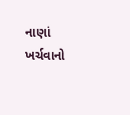નાણાં ખર્ચવાનો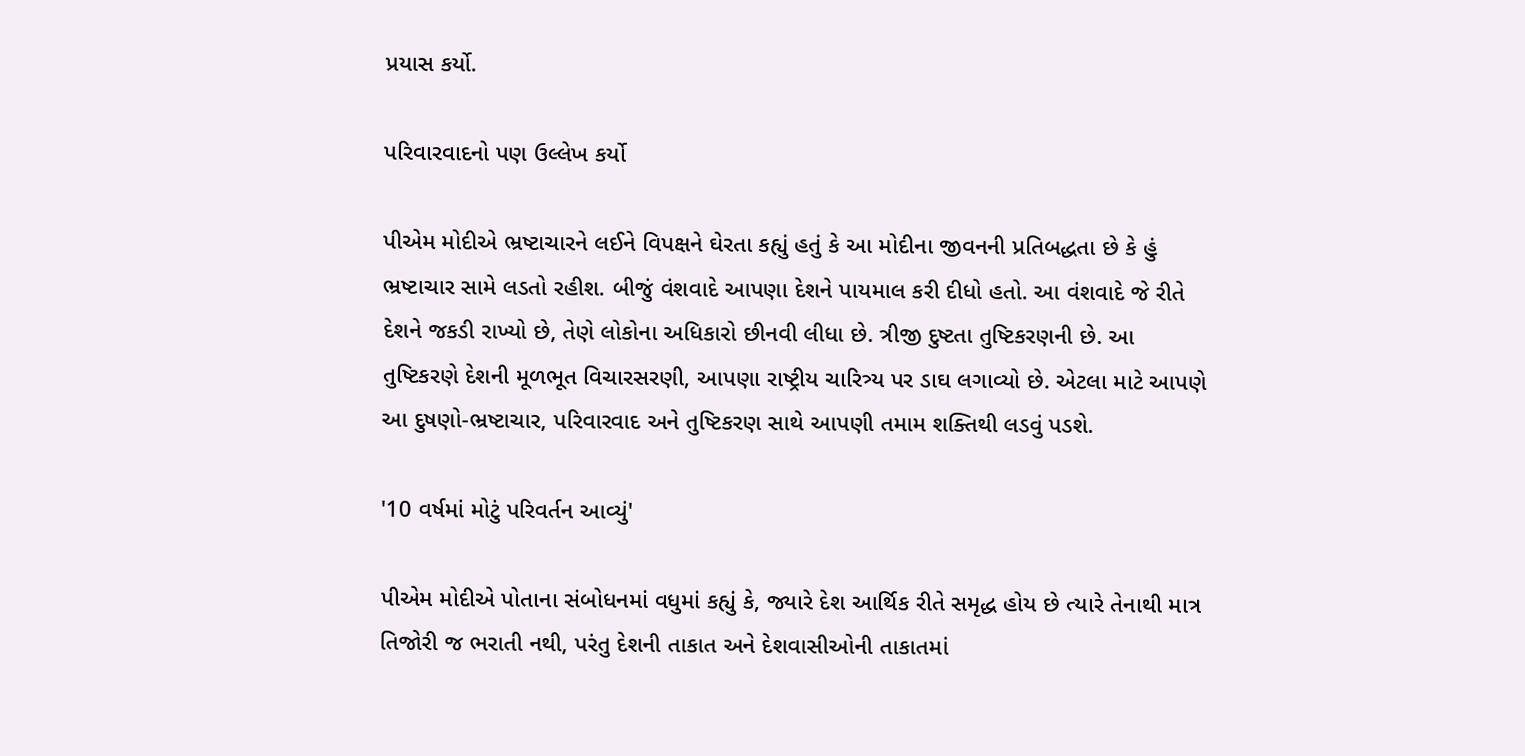પ્રયાસ કર્યો.

પરિવારવાદનો પણ ઉલ્લેખ કર્યો

પીએમ મોદીએ ભ્રષ્ટાચારને લઈને વિપક્ષને ઘેરતા કહ્યું હતું કે આ મોદીના જીવનની પ્રતિબદ્ધતા છે કે હું ભ્રષ્ટાચાર સામે લડતો રહીશ. બીજું વંશવાદે આપણા દેશને પાયમાલ કરી દીધો હતો. આ વંશવાદે જે રીતે દેશને જકડી રાખ્યો છે, તેણે લોકોના અધિકારો છીનવી લીધા છે. ત્રીજી દુષ્ટતા તુષ્ટિકરણની છે. આ તુષ્ટિકરણે દેશની મૂળભૂત વિચારસરણી, આપણા રાષ્ટ્રીય ચારિત્ર્ય પર ડાઘ લગાવ્યો છે. એટલા માટે આપણે આ દુષણો-ભ્રષ્ટાચાર, પરિવારવાદ અને તુષ્ટિકરણ સાથે આપણી તમામ શક્તિથી લડવું પડશે.

'10 વર્ષમાં મોટું પરિવર્તન આવ્યું'

પીએમ મોદીએ પોતાના સંબોધનમાં વધુમાં કહ્યું કે, જ્યારે દેશ આર્થિક રીતે સમૃદ્ધ હોય છે ત્યારે તેનાથી માત્ર તિજોરી જ ભરાતી નથી, પરંતુ દેશની તાકાત અને દેશવાસીઓની તાકાતમાં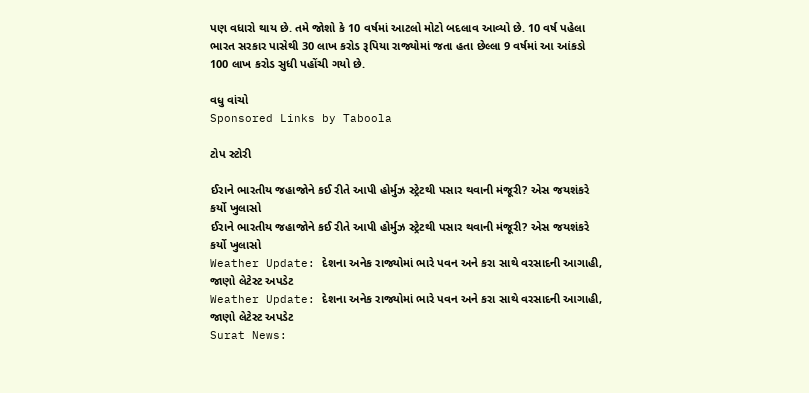પણ વધારો થાય છે. તમે જોશો કે 10 વર્ષમાં આટલો મોટો બદલાવ આવ્યો છે. 10 વર્ષ પહેલા ભારત સરકાર પાસેથી 30 લાખ કરોડ રૂપિયા રાજ્યોમાં જતા હતા છેલ્લા 9 વર્ષમાં આ આંકડો 100 લાખ કરોડ સુધી પહોંચી ગયો છે.

વધુ વાંચો
Sponsored Links by Taboola

ટોપ સ્ટોરી

ઈરાને ભારતીય જહાજોને કઈ રીતે આપી હોર્મુઝ સ્ટ્રેટથી પસાર થવાની મંજૂરી? એસ જયશંકરે કર્યો ખુલાસો
ઈરાને ભારતીય જહાજોને કઈ રીતે આપી હોર્મુઝ સ્ટ્રેટથી પસાર થવાની મંજૂરી? એસ જયશંકરે કર્યો ખુલાસો
Weather Update: દેશના અનેક રાજ્યોમાં ભારે પવન અને કરા સાથે વરસાદની આગાહી, જાણો લેટેસ્ટ અપડેટ
Weather Update: દેશના અનેક રાજ્યોમાં ભારે પવન અને કરા સાથે વરસાદની આગાહી, જાણો લેટેસ્ટ અપડેટ
Surat News: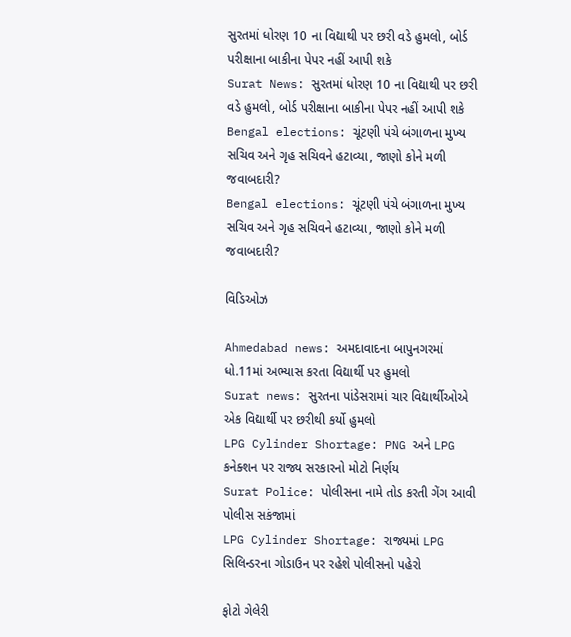સુરતમાં ધોરણ 10 ના વિદ્યાથી પર છરી વડે હુમલો, બોર્ડ પરીક્ષાના બાકીના પેપર નહીં આપી શકે
Surat News: સુરતમાં ધોરણ 10 ના વિદ્યાથી પર છરી વડે હુમલો, બોર્ડ પરીક્ષાના બાકીના પેપર નહીં આપી શકે
Bengal elections: ચૂંટણી પંચે બંગાળના મુખ્ય સચિવ અને ગૃહ સચિવને હટાવ્યા, જાણો કોને મળી જવાબદારી?
Bengal elections: ચૂંટણી પંચે બંગાળના મુખ્ય સચિવ અને ગૃહ સચિવને હટાવ્યા, જાણો કોને મળી જવાબદારી?

વિડિઓઝ

Ahmedabad news: અમદાવાદના બાપુનગરમાં ધો.11માં અભ્યાસ કરતા વિદ્યાર્થી પર હુમલો
Surat news: સુરતના પાંડેસરામાં ચાર વિદ્યાર્થીઓએ એક વિદ્યાર્થી પર છરીથી કર્યો હુમલો
LPG Cylinder Shortage: PNG અને LPG કનેક્શન પર રાજ્ય સરકારનો મોટો નિર્ણય
Surat Police: પોલીસના નામે તોડ કરતી ગેંગ આવી પોલીસ સકંજામાં
LPG Cylinder Shortage: રાજ્યમાં LPG સિલિન્ડરના ગોડાઉન પર રહેશે પોલીસનો પહેરો

ફોટો ગેલેરી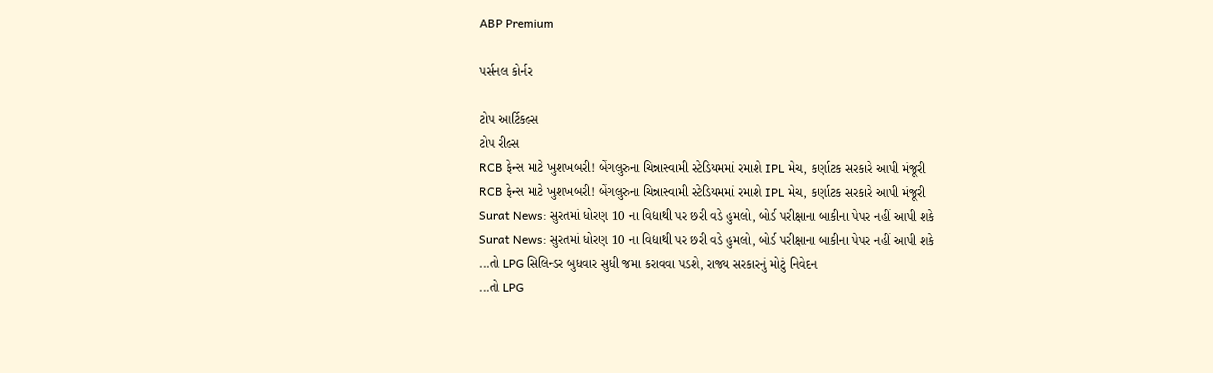ABP Premium

પર્સનલ કોર્નર

ટોપ આર્ટિકલ્સ
ટોપ રીલ્સ
RCB ફેન્સ માટે ખુશખબરી! બેંગલુરુના ચિન્નાસ્વામી સ્ટેડિયમમાં રમાશે IPL મેચ, કર્ણાટક સરકારે આપી મંજૂરી
RCB ફેન્સ માટે ખુશખબરી! બેંગલુરુના ચિન્નાસ્વામી સ્ટેડિયમમાં રમાશે IPL મેચ, કર્ણાટક સરકારે આપી મંજૂરી
Surat News: સુરતમાં ધોરણ 10 ના વિદ્યાથી પર છરી વડે હુમલો, બોર્ડ પરીક્ષાના બાકીના પેપર નહીં આપી શકે
Surat News: સુરતમાં ધોરણ 10 ના વિદ્યાથી પર છરી વડે હુમલો, બોર્ડ પરીક્ષાના બાકીના પેપર નહીં આપી શકે
...તો LPG સિલિન્ડર બુધવાર સુધી જમા કરાવવા પડશે, રાજ્ય સરકારનું મોટું નિવેદન
...તો LPG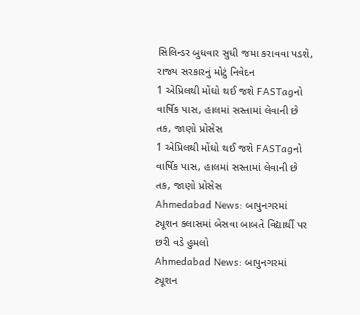સિલિન્ડર બુધવાર સુધી જમા કરાવવા પડશે, રાજ્ય સરકારનું મોટું નિવેદન
1 એપ્રિલથી મોંઘો થઈ જશે FASTagનો વાર્ષિક પાસ, હાલમાં સસ્તામાં લેવાની છે તક, જાણો પ્રોસેસ
1 એપ્રિલથી મોંઘો થઈ જશે FASTagનો વાર્ષિક પાસ, હાલમાં સસ્તામાં લેવાની છે તક, જાણો પ્રોસેસ
Ahmedabad News: બાપુનગરમાં ટ્યૂશન ક્લાસમાં બેસવા બાબતે વિદ્યાર્થી પર છરી વડે હુમલો
Ahmedabad News: બાપુનગરમાં ટ્યૂશન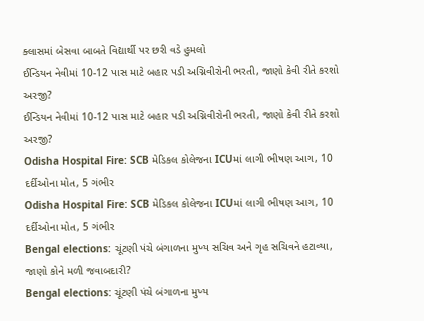ક્લાસમાં બેસવા બાબતે વિદ્યાર્થી પર છરી વડે હુમલો
ઈન્ડિયન નેવીમાં 10-12 પાસ માટે બહાર પડી અગ્નિવીરોની ભરતી, જાણો કેવી રીતે કરશો અરજી?
ઈન્ડિયન નેવીમાં 10-12 પાસ માટે બહાર પડી અગ્નિવીરોની ભરતી, જાણો કેવી રીતે કરશો અરજી?
Odisha Hospital Fire: SCB મેડિકલ કોલેજના ICUમાં લાગી ભીષણ આગ, 10 દર્દીઓના મોત, 5 ગંભીર
Odisha Hospital Fire: SCB મેડિકલ કોલેજના ICUમાં લાગી ભીષણ આગ, 10 દર્દીઓના મોત, 5 ગંભીર
Bengal elections: ચૂંટણી પંચે બંગાળના મુખ્ય સચિવ અને ગૃહ સચિવને હટાવ્યા, જાણો કોને મળી જવાબદારી?
Bengal elections: ચૂંટણી પંચે બંગાળના મુખ્ય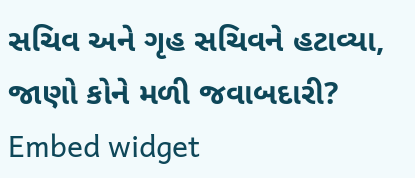સચિવ અને ગૃહ સચિવને હટાવ્યા, જાણો કોને મળી જવાબદારી?
Embed widget